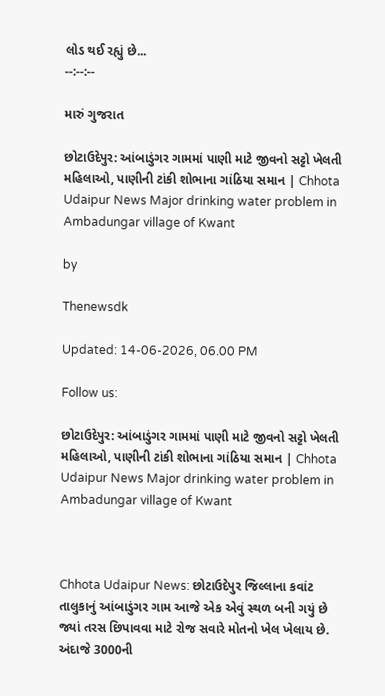લોડ થઈ રહ્યું છે...
--:--:--

મારું ગુજરાત

છોટાઉદેપુર: આંબાડુંગર ગામમાં પાણી માટે જીવનો સટ્ટો ખેલતી મહિલાઓ, પાણીની ટાંકી શોભાના ગાંઠિયા સમાન | Chhota Udaipur News Major drinking water problem in Ambadungar village of Kwant

by

Thenewsdk

Updated: 14-06-2026, 06.00 PM

Follow us:

છોટાઉદેપુર: આંબાડુંગર ગામમાં પાણી માટે જીવનો સટ્ટો ખેલતી મહિલાઓ, પાણીની ટાંકી શોભાના ગાંઠિયા સમાન | Chhota Udaipur News Major drinking water problem in Ambadungar village of Kwant



Chhota Udaipur News: છોટાઉદેપુર જિલ્લાના કવાંટ તાલુકાનું આંબાડુંગર ગામ આજે એક એવું સ્થળ બની ગયું છે જ્યાં તરસ છિપાવવા માટે રોજ સવારે મોતનો ખેલ ખેલાય છે. અંદાજે 3000ની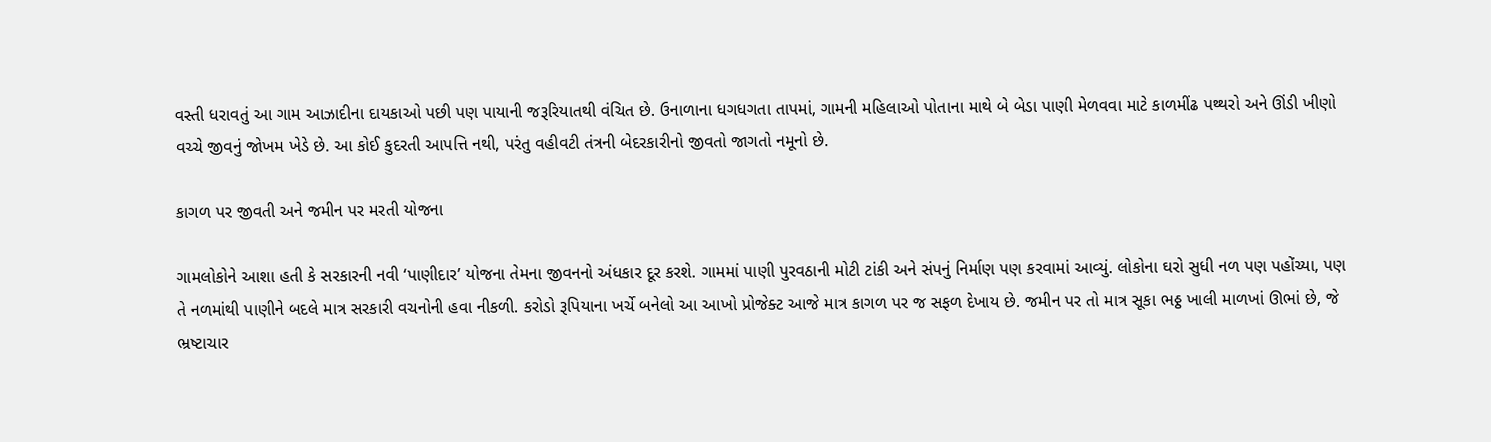વસ્તી ધરાવતું આ ગામ આઝાદીના દાયકાઓ પછી પણ પાયાની જરૂરિયાતથી વંચિત છે. ઉનાળાના ધગધગતા તાપમાં, ગામની મહિલાઓ પોતાના માથે બે બેડા પાણી મેળવવા માટે કાળમીંઢ પથ્થરો અને ઊંડી ખીણો વચ્ચે જીવનું જોખમ ખેડે છે. આ કોઈ કુદરતી આપત્તિ નથી, પરંતુ વહીવટી તંત્રની બેદરકારીનો જીવતો જાગતો નમૂનો છે.

કાગળ પર જીવતી અને જમીન પર મરતી યોજના

ગામલોકોને આશા હતી કે સરકારની નવી ‘પાણીદાર’ યોજના તેમના જીવનનો અંધકાર દૂર કરશે. ગામમાં પાણી પુરવઠાની મોટી ટાંકી અને સંપનું નિર્માણ પણ કરવામાં આવ્યું. લોકોના ઘરો સુધી નળ પણ પહોંચ્યા, પણ તે નળમાંથી પાણીને બદલે માત્ર સરકારી વચનોની હવા નીકળી. કરોડો રૂપિયાના ખર્ચે બનેલો આ આખો પ્રોજેક્ટ આજે માત્ર કાગળ પર જ સફળ દેખાય છે. જમીન પર તો માત્ર સૂકા ભઠ્ઠ ખાલી માળખાં ઊભાં છે, જે ભ્રષ્ટાચાર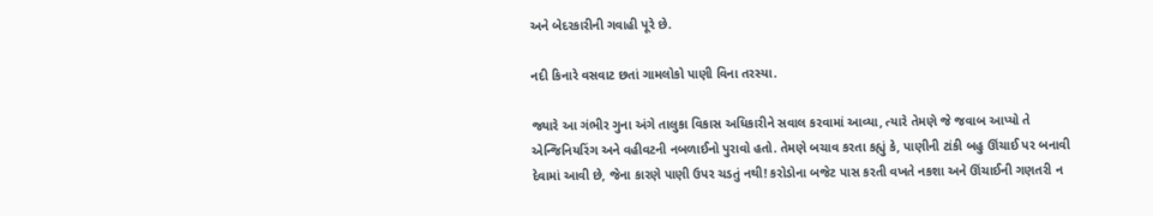અને બેદરકારીની ગવાહી પૂરે છે.

નદી કિનારે વસવાટ છતાં ગામલોકો પાણી વિના તરસ્યા.

જ્યારે આ ગંભીર ગુના અંગે તાલુકા વિકાસ અધિકારીને સવાલ કરવામાં આવ્યા, ત્યારે તેમણે જે જવાબ આપ્યો તે એન્જિનિયરિંગ અને વહીવટની નબળાઈનો પુરાવો હતો. તેમણે બચાવ કરતા કહ્યું કે, પાણીની ટાંકી બહુ ઊંચાઈ પર બનાવી દેવામાં આવી છે, જેના કારણે પાણી ઉપર ચડતું નથી! કરોડોના બજેટ પાસ કરતી વખતે નકશા અને ઊંચાઈની ગણતરી ન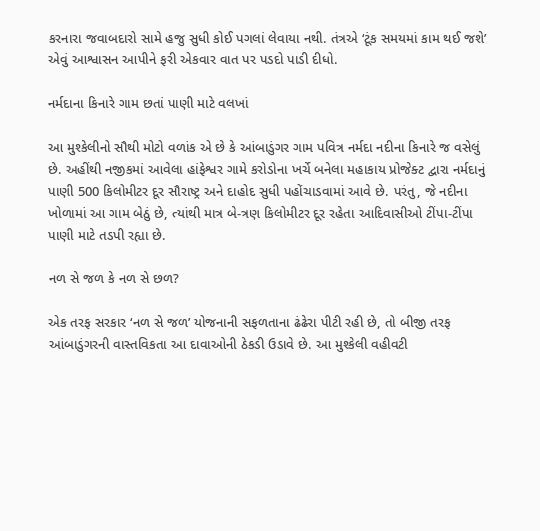કરનારા જવાબદારો સામે હજુ સુધી કોઈ પગલાં લેવાયા નથી. તંત્રએ ‘ટૂંક સમયમાં કામ થઈ જશે’ એવું આશ્વાસન આપીને ફરી એકવાર વાત પર પડદો પાડી દીધો.

નર્મદાના કિનારે ગામ છતાં પાણી માટે વલખાં

આ મુશ્કેલીનો સૌથી મોટો વળાંક એ છે કે આંબાડુંગર ગામ પવિત્ર નર્મદા નદીના કિનારે જ વસેલું છે. અહીંથી નજીકમાં આવેલા હાંફેશ્વર ગામે કરોડોના ખર્ચે બનેલા મહાકાય પ્રોજેક્ટ દ્વારા નર્મદાનું પાણી 500 કિલોમીટર દૂર સૌરાષ્ટ્ર અને દાહોદ સુધી પહોંચાડવામાં આવે છે. પરંતુ, જે નદીના ખોળામાં આ ગામ બેઠું છે, ત્યાંથી માત્ર બે-ત્રણ કિલોમીટર દૂર રહેતા આદિવાસીઓ ટીંપા-ટીંપા પાણી માટે તડપી રહ્યા છે.

નળ સે જળ કે નળ સે છળ?

એક તરફ સરકાર ‘નળ સે જળ’ યોજનાની સફળતાના ઢંઢેરા પીટી રહી છે, તો બીજી તરફ આંબાડુંગરની વાસ્તવિકતા આ દાવાઓની ઠેકડી ઉડાવે છે. આ મુશ્કેલી વહીવટી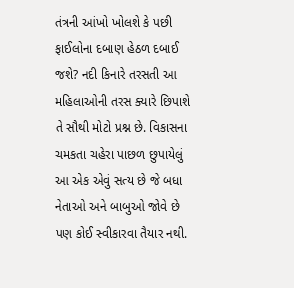તંત્રની આંખો ખોલશે કે પછી ફાઈલોના દબાણ હેઠળ દબાઈ જશે? નદી કિનારે તરસતી આ મહિલાઓની તરસ ક્યારે છિપાશે તે સૌથી મોટો પ્રશ્ન છે. વિકાસના ચમકતા ચહેરા પાછળ છુપાયેલું આ એક એવું સત્ય છે જે બધા નેતાઓ અને બાબુઓ જોવે છે પણ કોઈ સ્વીકારવા તૈયાર નથી.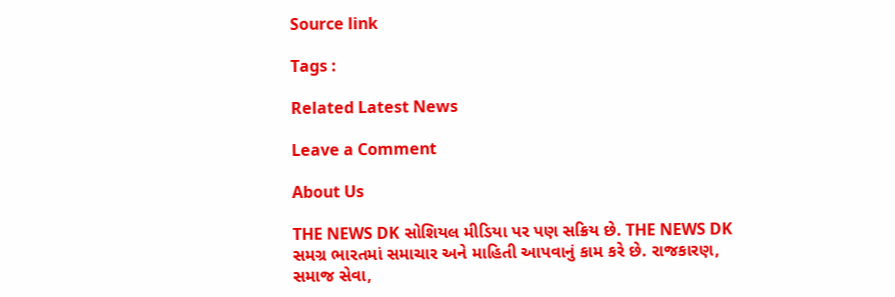Source link

Tags :

Related Latest News

Leave a Comment

About Us

THE NEWS DK સોશિયલ મીડિયા પર પણ સક્રિય છે. THE NEWS DK સમગ્ર ભારતમાં સમાચાર અને માહિતી આપવાનું કામ કરે છે. રાજકારણ, સમાજ સેવા,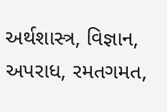અર્થશાસ્ત્ર, વિજ્ઞાન, અપરાધ, રમતગમત,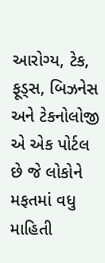આરોગ્ય, ટેક, ફૂડ્સ, બિઝનેસ અને ટેકનોલોજી એ એક પોર્ટલ છે જે લોકોને મફતમાં વધુ માહિતી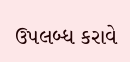ઉપલબ્ધ કરાવે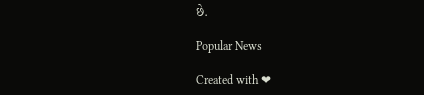છે.

Popular News

Created with ❤